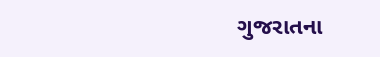ગુજરાતના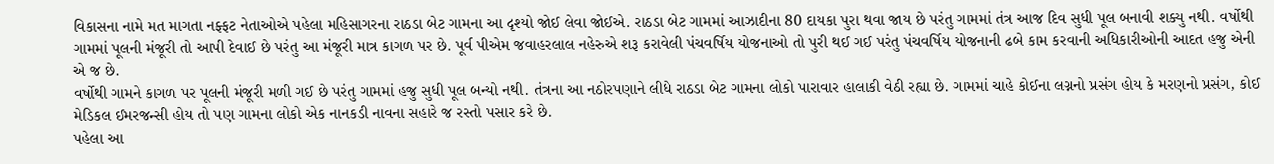વિકાસના નામે મત માગતા નફ્ફટ નેતાઓએ પહેલા મહિસાગરના રાઠડા બેટ ગામના આ દૃશ્યો જોઈ લેવા જોઈએ. રાઠડા બેટ ગામમાં આઝાદીના 80 દાયકા પુરા થવા જાય છે પરંતુ ગામમાં તંત્ર આજ દિવ સુધી પૂલ બનાવી શક્યુ નથી. વર્ષોથી ગામમાં પૂલની મંજૂરી તો આપી દેવાઈ છે પરંતુ આ મંજૂરી માત્ર કાગળ પર છે. પૂર્વ પીએમ જવાહરલાલ નહેરુએ શરૂ કરાવેલી પંચવર્ષિય યોજનાઓ તો પુરી થઈ ગઈ પરંતુ પંચવર્ષિય યોજનાની ઢબે કામ કરવાની અધિકારીઓની આદત હજુ એની એ જ છે.
વર્ષોથી ગામને કાગળ પર પૂલની મંજૂરી મળી ગઈ છે પરંતુ ગામમાં હજુ સુધી પૂલ બન્યો નથી. તંત્રના આ નઠોરપણાને લીધે રાઠડા બેટ ગામના લોકો પારાવાર હાલાકી વેઠી રહ્યા છે. ગામમાં ચાહે કોઈના લગ્નનો પ્રસંગ હોય કે મરણનો પ્રસંગ, કોઈ મેડિકલ ઈમરજન્સી હોય તો પણ ગામના લોકો એક નાનકડી નાવના સહારે જ રસ્તો પસાર કરે છે.
પહેલા આ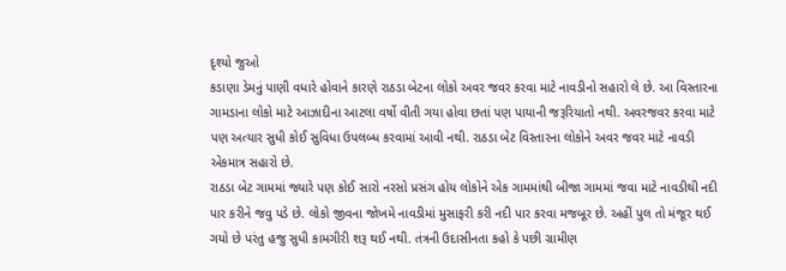દૃશ્યો જુઓ
કડાણા ડેમનું પાણી વધારે હોવાને કારણે રાઠડા બેટના લોકો અવર જવર કરવા માટે નાવડીનો સહારો લે છે. આ વિસ્તારના ગામડાના લોકો માટે આઝાદીના આટલા વર્ષો વીતી ગયા હોવા છતાં પણ પાયાની જરૂરિયાતો નથી. અવરજવર કરવા માટે પણ અત્યાર સુધી કોઈ સુવિધા ઉપલબ્ધ કરવામાં આવી નથી. રાઠડા બેટ વિસ્તારના લોકોને અવર જવર માટે નાવડી એકમાત્ર સહારો છે.
રાઠડા બેટ ગામમાં જ્યારે પણ કોઈ સારો નરસો પ્રસંગ હોય લોકોને એક ગામમાંથી બીજા ગામમાં જવા માટે નાવડીથી નદી પાર કરીને જવુ પડે છે. લોકો જીવના જોખમે નાવડીમાં મુસાફરી કરી નદી પાર કરવા મજબૂર છે. અહીં પુલ તો મંજૂર થઈ ગયો છે પરંતુ હજુ સુધી કામગીરી શરૂ થઈ નથી. તંત્રની ઉદાસીનતા કહો કે પછી ગ્રામીણ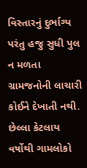વિસ્તારનું દુર્ભાગ્ય પરંતુ હજુ સુધી પુલ ન મળતા ગ્રામજનોની લાચારી કોઈને દેખાતી નથી. છેલ્લા કેટલાય વર્ષોથી ગામલોકો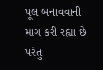પૂલ બનાવવાની માગ કરી રહ્યા છે પરંતુ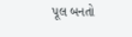પૂલ બનતો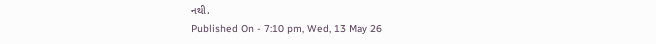નથી.
Published On - 7:10 pm, Wed, 13 May 26